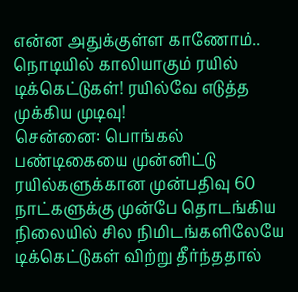என்ன அதுக்குள்ள காணோம்.. நொடியில் காலியாகும் ரயில் டிக்கெட்டுகள்! ரயில்வே எடுத்த முக்கிய முடிவு!
சென்னை: பொங்கல் பண்டிகையை முன்னிட்டு ரயில்களுக்கான முன்பதிவு 60 நாட்களுக்கு முன்பே தொடங்கிய நிலையில் சில நிமிடங்களிலேயே டிக்கெட்டுகள் விற்று தீர்ந்ததால்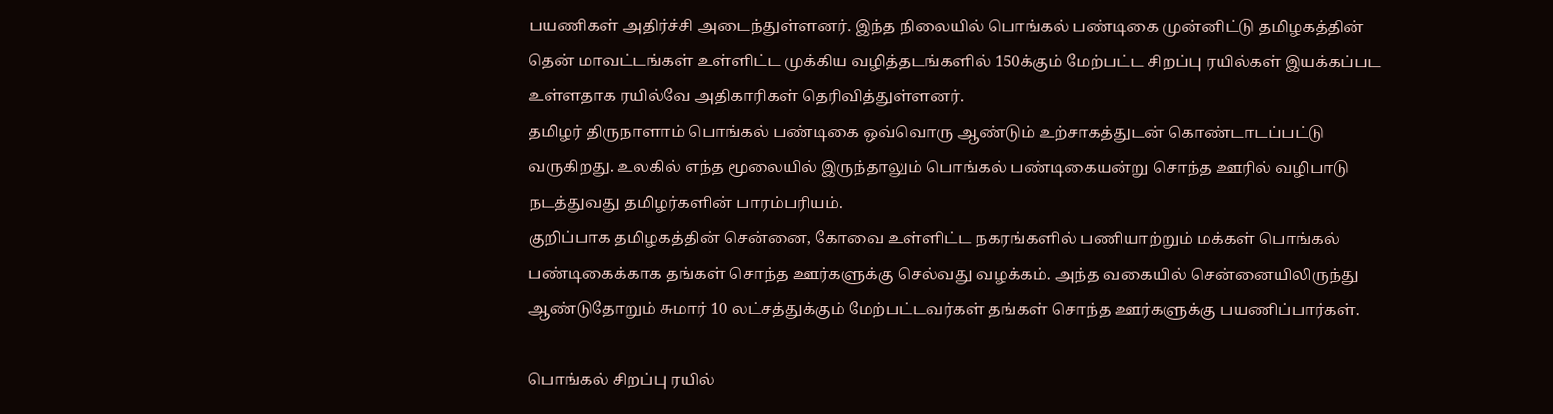பயணிகள் அதிர்ச்சி அடைந்துள்ளனர். இந்த நிலையில் பொங்கல் பண்டிகை முன்னிட்டு தமிழகத்தின் தென் மாவட்டங்கள் உள்ளிட்ட முக்கிய வழித்தடங்களில் 150க்கும் மேற்பட்ட சிறப்பு ரயில்கள் இயக்கப்பட உள்ளதாக ரயில்வே அதிகாரிகள் தெரிவித்துள்ளனர்.
தமிழர் திருநாளாம் பொங்கல் பண்டிகை ஒவ்வொரு ஆண்டும் உற்சாகத்துடன் கொண்டாடப்பட்டு வருகிறது. உலகில் எந்த மூலையில் இருந்தாலும் பொங்கல் பண்டிகையன்று சொந்த ஊரில் வழிபாடு நடத்துவது தமிழர்களின் பாரம்பரியம்.
குறிப்பாக தமிழகத்தின் சென்னை, கோவை உள்ளிட்ட நகரங்களில் பணியாற்றும் மக்கள் பொங்கல் பண்டிகைக்காக தங்கள் சொந்த ஊர்களுக்கு செல்வது வழக்கம். அந்த வகையில் சென்னையிலிருந்து ஆண்டுதோறும் சுமார் 10 லட்சத்துக்கும் மேற்பட்டவர்கள் தங்கள் சொந்த ஊர்களுக்கு பயணிப்பார்கள்.

பொங்கல் சிறப்பு ரயில்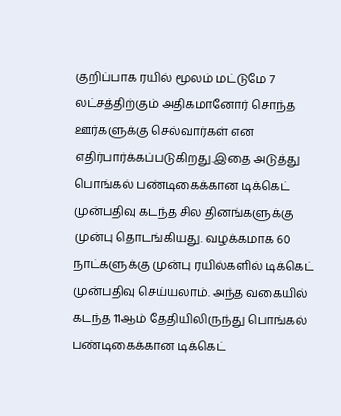குறிப்பாக ரயில் மூலம் மட்டுமே 7 லட்சத்திற்கும் அதிகமானோர் சொந்த ஊர்களுக்கு செல்வார்கள் என எதிர்பார்க்கப்படுகிறது.இதை அடுத்து பொங்கல் பண்டிகைக்கான டிக்கெட் முன்பதிவு கடந்த சில தினங்களுக்கு முன்பு தொடங்கியது. வழக்கமாக 60 நாட்களுக்கு முன்பு ரயில்களில் டிக்கெட் முன்பதிவு செய்யலாம். அந்த வகையில் கடந்த 11ஆம் தேதியிலிருந்து பொங்கல் பண்டிகைக்கான டிக்கெட்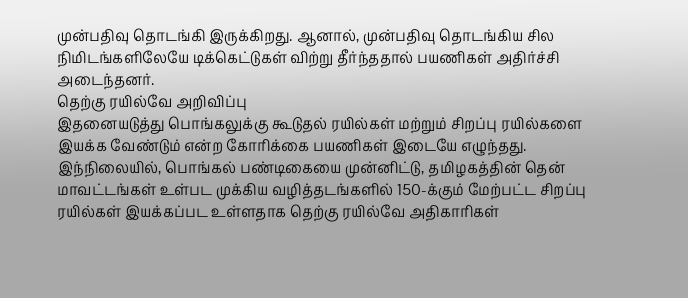முன்பதிவு தொடங்கி இருக்கிறது. ஆனால், முன்பதிவு தொடங்கிய சில நிமிடங்களிலேயே டிக்கெட்டுகள் விற்று தீர்ந்ததால் பயணிகள் அதிர்ச்சி அடைந்தனர்.
தெற்கு ரயில்வே அறிவிப்பு
இதனையடுத்து பொங்கலுக்கு கூடுதல் ரயில்கள் மற்றும் சிறப்பு ரயில்களை இயக்க வேண்டும் என்ற கோரிக்கை பயணிகள் இடையே எழுந்தது. இந்நிலையில், பொங்கல் பண்டிகையை முன்னிட்டு, தமிழகத்தின் தென் மாவட்டங்கள் உள்பட முக்கிய வழித்தடங்களில் 150-க்கும் மேற்பட்ட சிறப்பு ரயில்கள் இயக்கப்பட உள்ளதாக தெற்கு ரயில்வே அதிகாரிகள்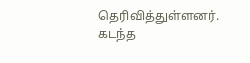தெரிவித்துள்ளனர். கடந்த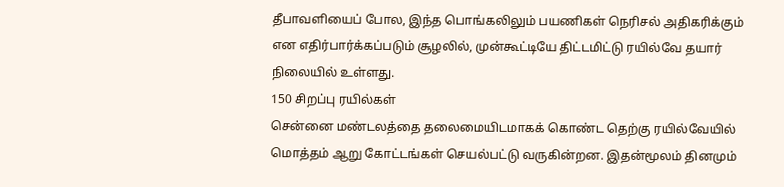தீபாவளியைப் போல, இந்த பொங்கலிலும் பயணிகள் நெரிசல் அதிகரிக்கும் என எதிர்பார்க்கப்படும் சூழலில், முன்கூட்டியே திட்டமிட்டு ரயில்வே தயார் நிலையில் உள்ளது.
150 சிறப்பு ரயில்கள்
சென்னை மண்டலத்தை தலைமையிடமாகக் கொண்ட தெற்கு ரயில்வேயில் மொத்தம் ஆறு கோட்டங்கள் செயல்பட்டு வருகின்றன. இதன்மூலம் தினமும்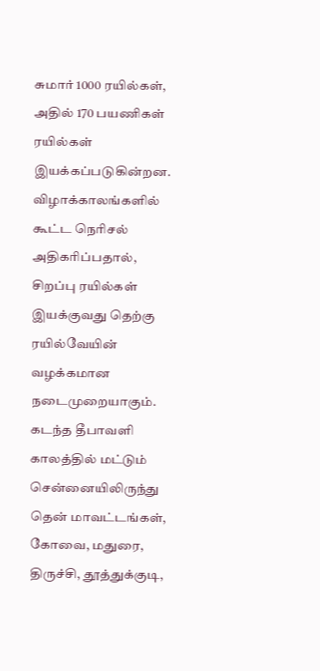சுமார் 1000 ரயில்கள், அதில் 170 பயணிகள் ரயில்கள் இயக்கப்படுகின்றன. விழாக்காலங்களில் கூட்ட நெரிசல் அதிகரிப்பதால், சிறப்பு ரயில்கள் இயக்குவது தெற்கு ரயில்வேயின் வழக்கமான நடைமுறையாகும். கடந்த தீபாவளி காலத்தில் மட்டும் சென்னையிலிருந்து தென் மாவட்டங்கள், கோவை, மதுரை, திருச்சி, தூத்துக்குடி,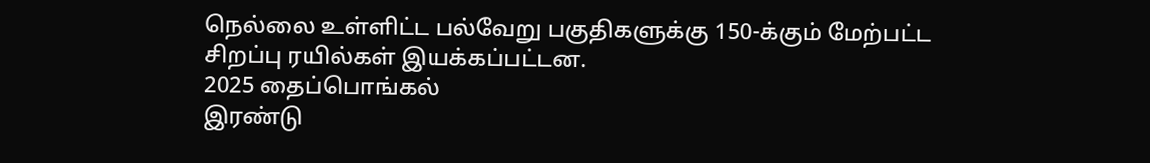நெல்லை உள்ளிட்ட பல்வேறு பகுதிகளுக்கு 150-க்கும் மேற்பட்ட சிறப்பு ரயில்கள் இயக்கப்பட்டன.
2025 தைப்பொங்கல்
இரண்டு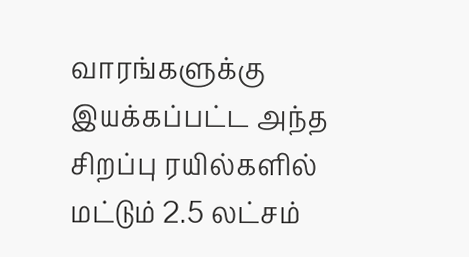வாரங்களுக்கு இயக்கப்பட்ட அந்த சிறப்பு ரயில்களில் மட்டும் 2.5 லட்சம்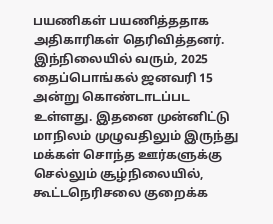பயணிகள் பயணித்ததாக அதிகாரிகள் தெரிவித்தனர். இந்நிலையில் வரும், 2025 தைப்பொங்கல் ஜனவரி 15 அன்று கொண்டாடப்பட உள்ளது. இதனை முன்னிட்டு மாநிலம் முழுவதிலும் இருந்து மக்கள் சொந்த ஊர்களுக்கு செல்லும் சூழ்நிலையில், கூட்டநெரிசலை குறைக்க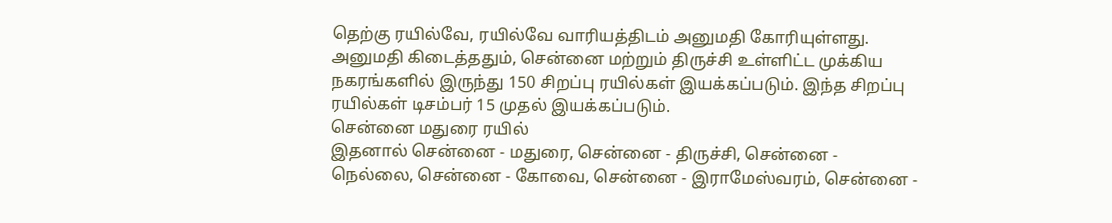தெற்கு ரயில்வே, ரயில்வே வாரியத்திடம் அனுமதி கோரியுள்ளது. அனுமதி கிடைத்ததும், சென்னை மற்றும் திருச்சி உள்ளிட்ட முக்கிய நகரங்களில் இருந்து 150 சிறப்பு ரயில்கள் இயக்கப்படும். இந்த சிறப்பு ரயில்கள் டிசம்பர் 15 முதல் இயக்கப்படும்.
சென்னை மதுரை ரயில்
இதனால் சென்னை - மதுரை, சென்னை - திருச்சி, சென்னை - நெல்லை, சென்னை - கோவை, சென்னை - இராமேஸ்வரம், சென்னை -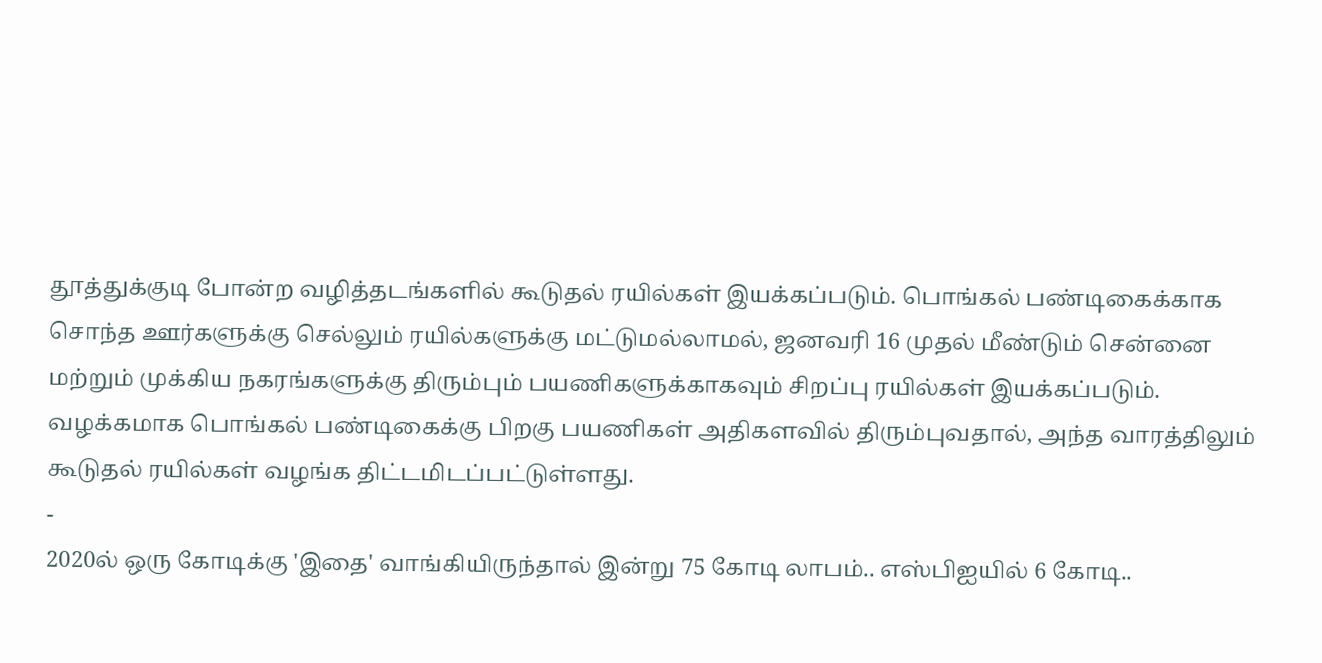தூத்துக்குடி போன்ற வழித்தடங்களில் கூடுதல் ரயில்கள் இயக்கப்படும். பொங்கல் பண்டிகைக்காக சொந்த ஊர்களுக்கு செல்லும் ரயில்களுக்கு மட்டுமல்லாமல், ஜனவரி 16 முதல் மீண்டும் சென்னை மற்றும் முக்கிய நகரங்களுக்கு திரும்பும் பயணிகளுக்காகவும் சிறப்பு ரயில்கள் இயக்கப்படும். வழக்கமாக பொங்கல் பண்டிகைக்கு பிறகு பயணிகள் அதிகளவில் திரும்புவதால், அந்த வாரத்திலும் கூடுதல் ரயில்கள் வழங்க திட்டமிடப்பட்டுள்ளது.
-
2020ல் ஒரு கோடிக்கு 'இதை' வாங்கியிருந்தால் இன்று 75 கோடி லாபம்.. எஸ்பிஐயில் 6 கோடி..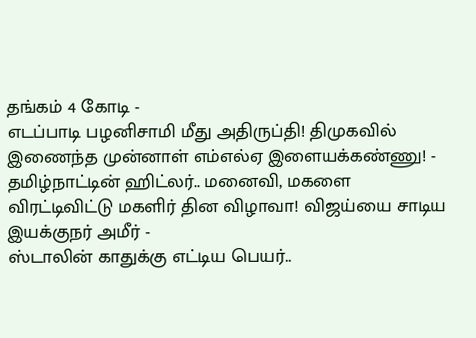தங்கம் 4 கோடி -
எடப்பாடி பழனிசாமி மீது அதிருப்தி! திமுகவில் இணைந்த முன்னாள் எம்எல்ஏ இளையக்கண்ணு! -
தமிழ்நாட்டின் ஹிட்லர்.. மனைவி, மகளை விரட்டிவிட்டு மகளிர் தின விழாவா! விஜய்யை சாடிய இயக்குநர் அமீர் -
ஸ்டாலின் காதுக்கு எட்டிய பெயர்..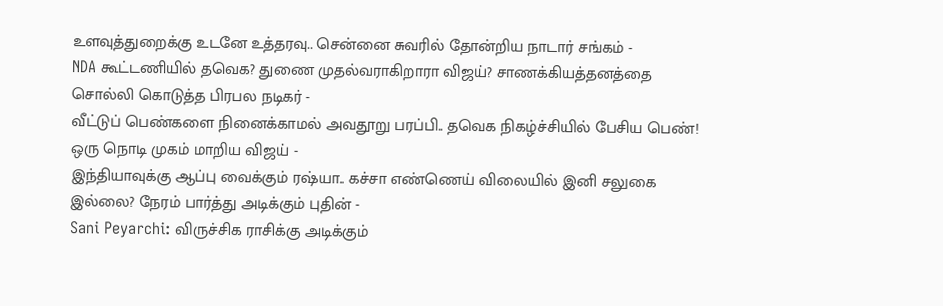உளவுத்துறைக்கு உடனே உத்தரவு.. சென்னை சுவரில் தோன்றிய நாடார் சங்கம் -
NDA கூட்டணியில் தவெக? துணை முதல்வராகிறாரா விஜய்? சாணக்கியத்தனத்தை சொல்லி கொடுத்த பிரபல நடிகர் -
வீட்டுப் பெண்களை நினைக்காமல் அவதூறு பரப்பி.. தவெக நிகழ்ச்சியில் பேசிய பெண்! ஒரு நொடி முகம் மாறிய விஜய் -
இந்தியாவுக்கு ஆப்பு வைக்கும் ரஷ்யா.. கச்சா எண்ணெய் விலையில் இனி சலுகை இல்லை? நேரம் பார்த்து அடிக்கும் புதின் -
Sani Peyarchi: விருச்சிக ராசிக்கு அடிக்கும்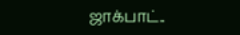ஜாக்பாட்..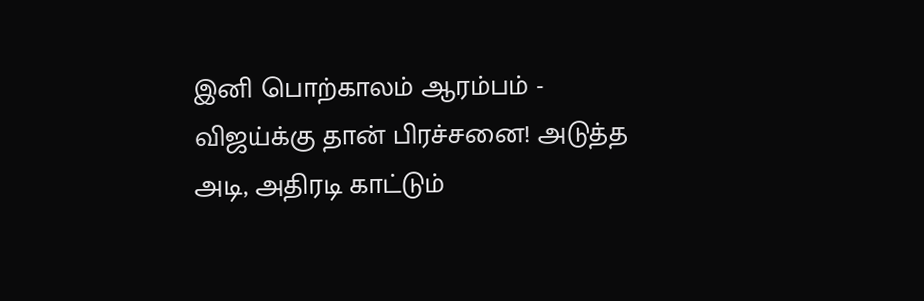இனி பொற்காலம் ஆரம்பம் -
விஜய்க்கு தான் பிரச்சனை! அடுத்த அடி, அதிரடி காட்டும்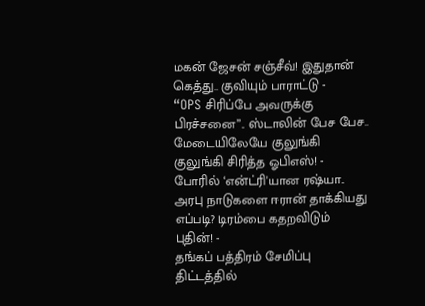மகன் ஜேசன் சஞ்சீவ்! இதுதான் கெத்து.. குவியும் பாராட்டு -
“OPS சிரிப்பே அவருக்கு பிரச்சனை”.. ஸ்டாலின் பேச பேச.. மேடையிலேயே குலுங்கி குலுங்கி சிரித்த ஓபிஎஸ்! -
போரில் ‘என்ட்ரி'யான ரஷ்யா.. அரபு நாடுகளை ஈரான் தாக்கியது எப்படி? டிரம்பை கதறவிடும் புதின்! -
தங்கப் பத்திரம் சேமிப்பு திட்டத்தில்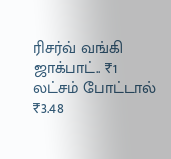ரிசர்வ் வங்கி ஜாக்பாட்.. ₹1 லட்சம் போட்டால் ₹3.48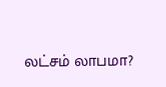லட்சம் லாபமா?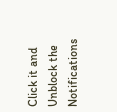Click it and Unblock the Notifications